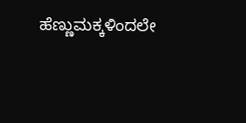ಹೆಣ್ಣುಮಕ್ಕಳಿಂದಲೇ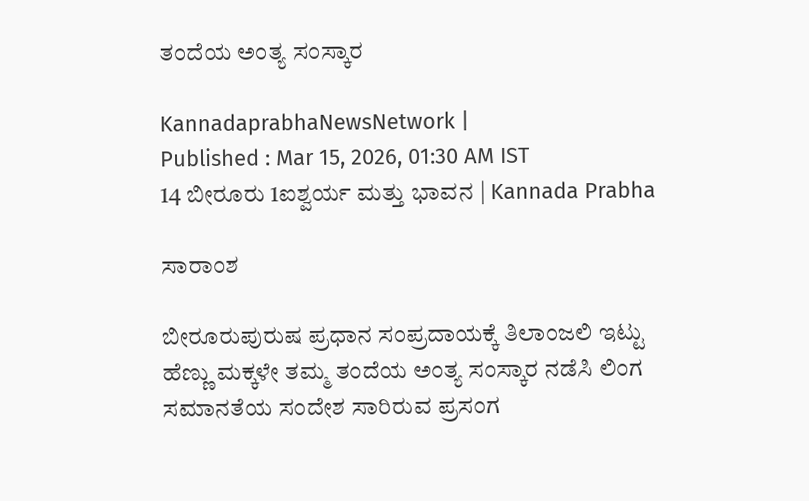ತಂದೆಯ ಅಂತ್ಯ ಸಂಸ್ಕಾರ

KannadaprabhaNewsNetwork |
Published : Mar 15, 2026, 01:30 AM IST
14 ಬೀರೂರು 1ಐಶ್ವರ್ಯ ಮತ್ತು ಭಾವನ | Kannada Prabha

ಸಾರಾಂಶ

ಬೀರೂರುಪುರುಷ ಪ್ರಧಾನ ಸಂಪ್ರದಾಯಕ್ಕೆ ತಿಲಾಂಜಲಿ ಇಟ್ಟು ಹೆಣ್ಣು ಮಕ್ಕಳೇ ತಮ್ಮ ತಂದೆಯ ಅಂತ್ಯ ಸಂಸ್ಕಾರ ನಡೆಸಿ ಲಿಂಗ ಸಮಾನತೆಯ ಸಂದೇಶ ಸಾರಿರುವ ಪ್ರಸಂಗ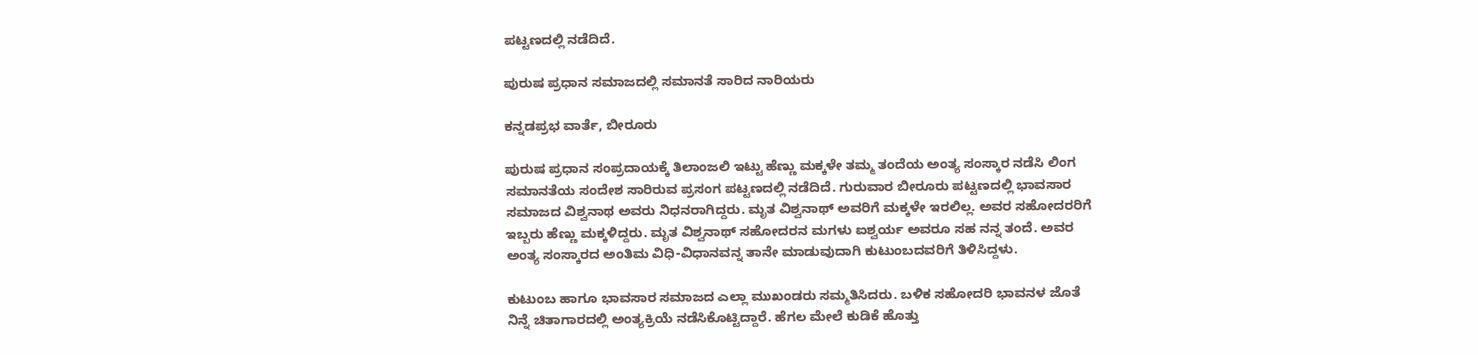ಪಟ್ಟಣದಲ್ಲಿ ನಡೆದಿದೆ.

ಪುರುಷ ಪ್ರಧಾನ ಸಮಾಜದಲ್ಲಿ ಸಮಾನತೆ ಸಾರಿದ ನಾರಿಯರು

ಕನ್ನಡಪ್ರಭ ವಾರ್ತೆ, ಬೀರೂರು

ಪುರುಷ ಪ್ರಧಾನ ಸಂಪ್ರದಾಯಕ್ಕೆ ತಿಲಾಂಜಲಿ ಇಟ್ಟು ಹೆಣ್ಣು ಮಕ್ಕಳೇ ತಮ್ಮ ತಂದೆಯ ಅಂತ್ಯ ಸಂಸ್ಕಾರ ನಡೆಸಿ ಲಿಂಗ ಸಮಾನತೆಯ ಸಂದೇಶ ಸಾರಿರುವ ಪ್ರಸಂಗ ಪಟ್ಟಣದಲ್ಲಿ ನಡೆದಿದೆ. ಗುರುವಾರ ಬೀರೂರು ಪಟ್ಟಣದಲ್ಲಿ ಭಾವಸಾರ ಸಮಾಜದ ವಿಶ್ವನಾಥ ಅವರು ನಿಧನರಾಗಿದ್ದರು. ಮೃತ ವಿಶ್ವನಾಥ್ ಅವರಿಗೆ ಮಕ್ಕಳೇ ಇರಲಿಲ್ಲ. ಅವರ ಸಹೋದರರಿಗೆ ಇಬ್ಬರು ಹೆಣ್ಣು ಮಕ್ಕಳಿದ್ದರು. ಮೃತ ವಿಶ್ವನಾಥ್ ಸಹೋದರನ ಮಗಳು ಐಶ್ವರ್ಯ ಅವರೂ ಸಹ ನನ್ನ ತಂದೆ. ಅವರ ಅಂತ್ಯ ಸಂಸ್ಕಾರದ ಅಂತಿಮ ವಿಧಿ-ವಿಧಾನವನ್ನ ತಾನೇ ಮಾಡುವುದಾಗಿ ಕುಟುಂಬದವರಿಗೆ ತಿಳಿಸಿದ್ದಳು.

ಕುಟುಂಬ ಹಾಗೂ ಭಾವಸಾರ ಸಮಾಜದ ಎಲ್ಲಾ ಮುಖಂಡರು ಸಮ್ಮತಿಸಿದರು. ಬಳಿಕ ಸಹೋದರಿ ಭಾವನಳ ಜೊತೆ ನಿನ್ನೆ ಚಿತಾಗಾರದಲ್ಲಿ ಅಂತ್ಯಕ್ರಿಯೆ ನಡೆಸಿಕೊಟ್ಟಿದ್ದಾರೆ. ಹೆಗಲ ಮೇಲೆ ಕುಡಿಕೆ ಹೊತ್ತು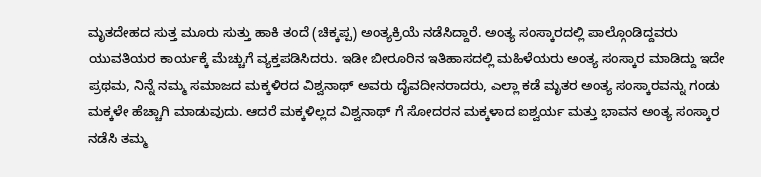ಮೃತದೇಹದ ಸುತ್ತ ಮೂರು ಸುತ್ತು ಹಾಕಿ ತಂದೆ (ಚಿಕ್ಕಪ್ಪ) ಅಂತ್ಯಕ್ರಿಯೆ ನಡೆಸಿದ್ದಾರೆ. ಅಂತ್ಯ ಸಂಸ್ಕಾರದಲ್ಲಿ ಪಾಲ್ಗೊಂಡಿದ್ದವರು ಯುವತಿಯರ ಕಾರ್ಯಕ್ಕೆ ಮೆಚ್ಚುಗೆ ವ್ಯಕ್ತಪಡಿಸಿದರು. ಇಡೀ ಬೀರೂರಿನ ಇತಿಹಾಸದಲ್ಲಿ ಮಹಿಳೆಯರು ಅಂತ್ಯ ಸಂಸ್ಕಾರ ಮಾಡಿದ್ದು ಇದೇ ಪ್ರಥಮ, ನಿನ್ನೆ ನಮ್ಮ ಸಮಾಜದ ಮಕ್ಕಳಿರದ ವಿಶ್ವನಾಥ್ ಅವರು ದೈವದೀನರಾದರು, ಎಲ್ಲಾ ಕಡೆ ಮೃತರ ಅಂತ್ಯ ಸಂಸ್ಕಾರವನ್ನು ಗಂಡು ಮಕ್ಕಳೇ ಹೆಚ್ಚಾಗಿ ಮಾಡುವುದು. ಆದರೆ ಮಕ್ಕಳಿಲ್ಲದ ವಿಶ್ವನಾಥ್ ಗೆ ಸೋದರನ ಮಕ್ಕಳಾದ ಐಶ್ವರ್ಯ ಮತ್ತು ಭಾವನ ಅಂತ್ಯ ಸಂಸ್ಕಾರ ನಡೆಸಿ ತಮ್ಮ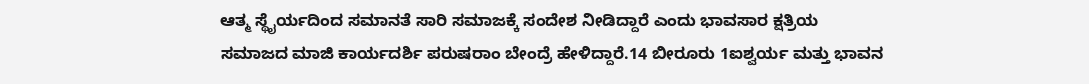ಆತ್ಮ ಸ್ಥೈರ್ಯದಿಂದ ಸಮಾನತೆ ಸಾರಿ ಸಮಾಜಕ್ಕೆ ಸಂದೇಶ ನೀಡಿದ್ದಾರೆ ಎಂದು ಭಾವಸಾರ ಕ್ಷತ್ರಿಯ ಸಮಾಜದ ಮಾಜಿ ಕಾರ್ಯದರ್ಶಿ ಪರುಷರಾಂ ಬೇಂದ್ರೆ ಹೇಳಿದ್ದಾರೆ.14 ಬೀರೂರು 1ಐಶ್ವರ್ಯ ಮತ್ತು ಭಾವನ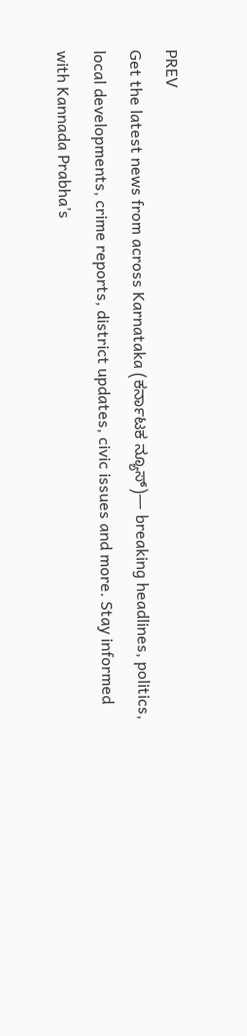PREV
Get the latest news from across Karnataka (ಕರ್ನಾಟಕ ನ್ಯೂಸ್)— breaking headlines, politics, local developments, crime reports, district updates, civic issues and more. Stay informed with Kannada Prabha’s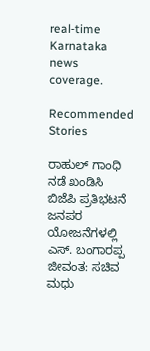real‑time Karnataka news coverage.

Recommended Stories

ರಾಹುಲ್‌ ಗಾಂಧಿ ನಡೆ ಖಂಡಿಸಿ ಬಿಜೆಪಿ ಪ್ರತಿಭಟನೆ
ಜನಪರ ಯೋಜನೆಗಳಲ್ಲಿ ಎಸ್‌. ಬಂಗಾರಪ್ಪ ಜೀವಂತ: ಸಚಿವ ಮಧು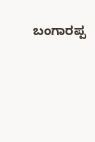ಬಂಗಾರಪ್ಪ